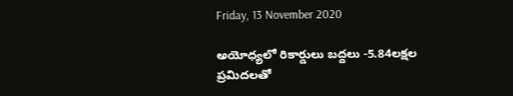Friday, 13 November 2020

అయోధ్యలో రికార్డులు బద్దలు -5.84లక్షల ప్రమిదలతో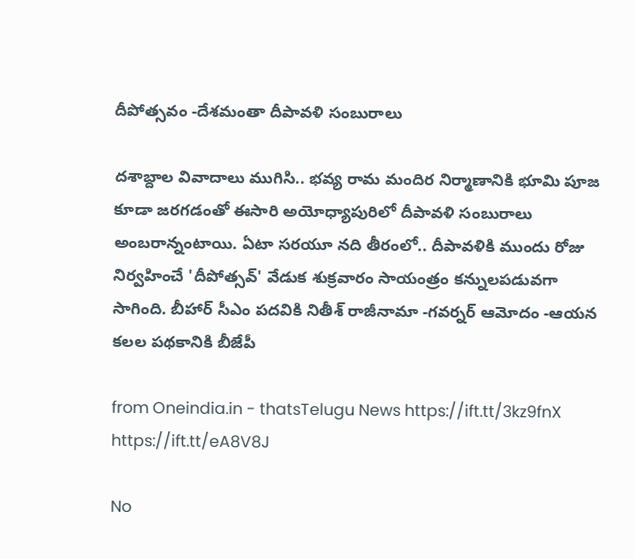దీపోత్సవం -దేశమంతా దీపావళి సంబురాలు

దశాబ్దాల వివాదాలు ముగిసి.. భవ్య రామ మందిర నిర్మాణానికి భూమి పూజ కూడా జరగడంతో ఈసారి అయోధ్యాపురిలో దీపావళి సంబురాలు అంబరాన్నంటాయి. ఏటా సరయూ నది తీరంలో.. దీపావళికి ముందు రోజు నిర్వహించే 'దీపోత్సవ్' వేడుక శుక్రవారం సాయంత్రం కన్నులపడువగా సాగింది. బీహార్ సీఎం పదవికి నితీశ్ రాజీనామా -గవర్నర్ ఆమోదం -ఆయన కలల పథకానికి బీజేపీ

from Oneindia.in - thatsTelugu News https://ift.tt/3kz9fnX
https://ift.tt/eA8V8J

No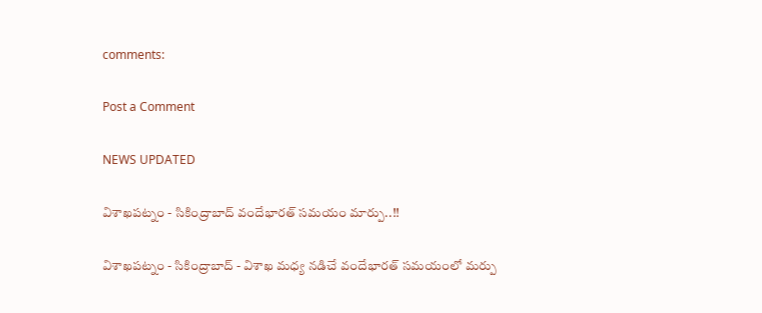comments:

Post a Comment

NEWS UPDATED

విశాఖపట్నం - సికింద్రాబాద్ వందేభారత్ సమయం మార్పు..!!

విశాఖపట్నం - సికింద్రాబాద్ - విశాఖ మధ్య నడిచే వందేభారత్ సమయంలో మర్పు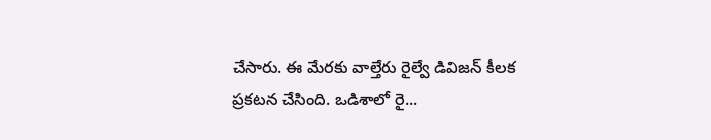చేసారు. ఈ మేరకు వాల్తేరు రైల్వే డివిజన్ కీలక ప్రకటన చేసింది. ఒడిశాలో రై...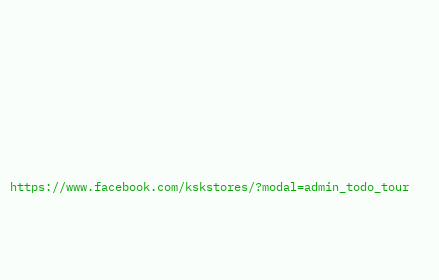https://www.facebook.com/kskstores/?modal=admin_todo_tour